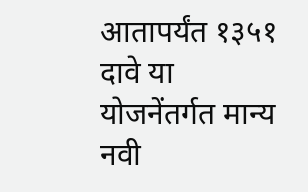आतापर्यंत १३५१ दावे या योजनेंतर्गत मान्य
नवी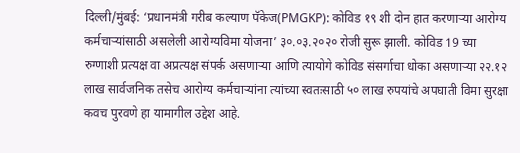दिल्ली/मुंबई: ‘प्रधानमंत्री गरीब कल्याण पॅकेज(PMGKP): कोविड १९ शी दोन हात करणाऱ्या आरोग्य कर्मचाऱ्यांसाठी असलेली आरोग्यविमा योजना’ ३०.०३.२०२० रोजी सुरू झाली. कोविड 19 च्या रुग्णाशी प्रत्यक्ष वा अप्रत्यक्ष संपर्क असणाऱ्या आणि त्यायोगे कोविड संसर्गाचा धोका असणाऱ्या २२.१२ लाख सार्वजनिक तसेच आरोग्य कर्मचाऱ्यांना त्यांच्या स्वतःसाठी ५० लाख रुपयांचे अपघाती विमा सुरक्षा कवच पुरवणे हा यामागील उद्देश आहे.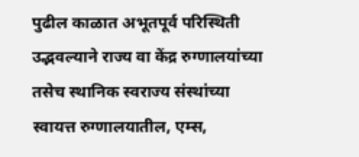पुढील काळात अभूतपूर्व परिस्थिती उद्भवल्याने राज्य वा केंद्र रुग्णालयांच्या तसेच स्थानिक स्वराज्य संस्थांच्या स्वायत्त रुग्णालयातील, एम्स,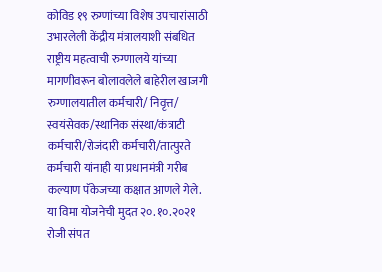कोविड १९ रुग्णांच्या विशेष उपचारांसाठी उभारलेली केंद्रीय मंत्रालयाशी संबधित राष्ट्रीय महत्वाची रुग्णालये यांच्या मागणीवरून बोलावलेले बाहेरील खाजगी रुग्णालयातील कर्मचारी/ निवृत्त/ स्वयंसेवक/स्थानिक संस्था/कंत्राटी कर्मचारी/रोजंदारी कर्मचारी/तात्पुरते कर्मचारी यांनाही या प्रधानमंत्री गरीब कल्याण पॅकेजच्या कक्षात आणले गेले.
या विमा योजनेची मुदत २०.१०.२०२१ रोजी संपत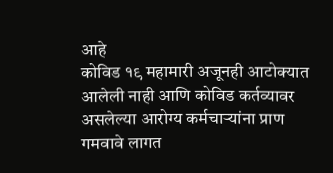आहे
कोविड १९ महामारी अजूनही आटोक्यात आलेली नाही आणि कोविड कर्तव्यावर असलेल्या आरोग्य कर्मचाऱ्यांना प्राण गमवावे लागत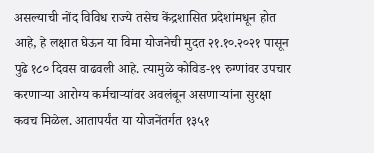असल्याची नोंद विविध राज्ये तसेच केंद्रशासित प्रदेशांमधून होत आहे, हे लक्षात घेऊन या विमा योजनेची मुदत २१.१०.२०२१ पासून पुढे १८० दिवस वाढवली आहे. त्यामुळे कोविड-१९ रुग्णांवर उपचार करणाऱ्या आरोग्य कर्मचाऱ्यांवर अवलंबून असणाऱ्यांना सुरक्षा कवच मिळेल. आतापर्यंत या योजनेंतर्गत १३५१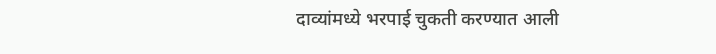दाव्यांमध्ये भरपाई चुकती करण्यात आली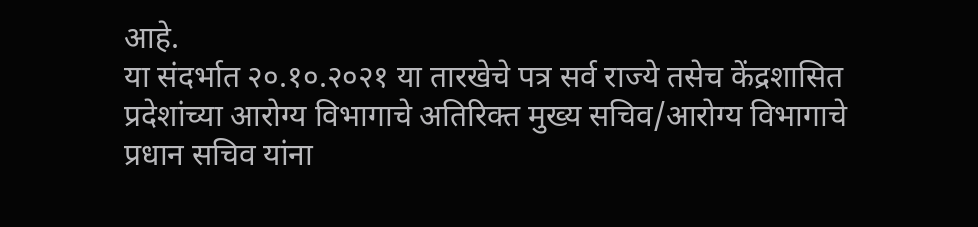आहे.
या संदर्भात २०.१०.२०२१ या तारखेचे पत्र सर्व राज्ये तसेच केंद्रशासित प्रदेशांच्या आरोग्य विभागाचे अतिरिक्त मुख्य सचिव/आरोग्य विभागाचे प्रधान सचिव यांना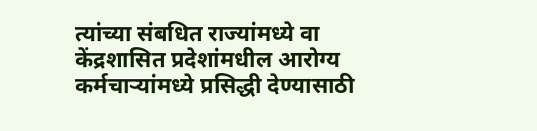त्यांच्या संबधित राज्यांमध्ये वा केंद्रशासित प्रदेशांमधील आरोग्य कर्मचाऱ्यांमध्ये प्रसिद्धी देण्यासाठी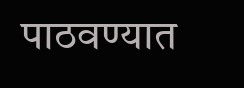पाठवण्यात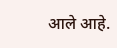आले आहे.